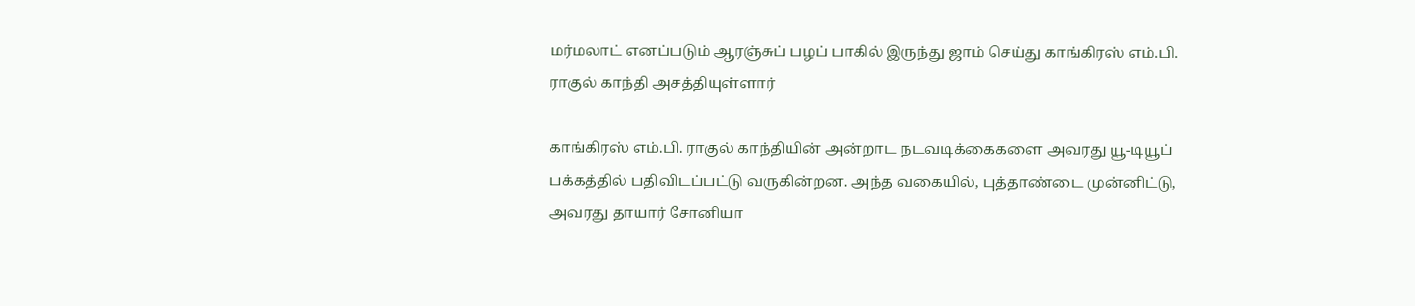மர்மலாட் எனப்படும் ஆரஞ்சுப் பழப் பாகில் இருந்து ஜாம் செய்து காங்கிரஸ் எம்.பி. ராகுல் காந்தி அசத்தியுள்ளார்

காங்கிரஸ் எம்.பி. ராகுல் காந்தியின் அன்றாட நடவடிக்கைகளை அவரது யூ-டியூப் பக்கத்தில் பதிவிடப்பட்டு வருகின்றன. அந்த வகையில், புத்தாண்டை முன்னிட்டு, அவரது தாயார் சோனியா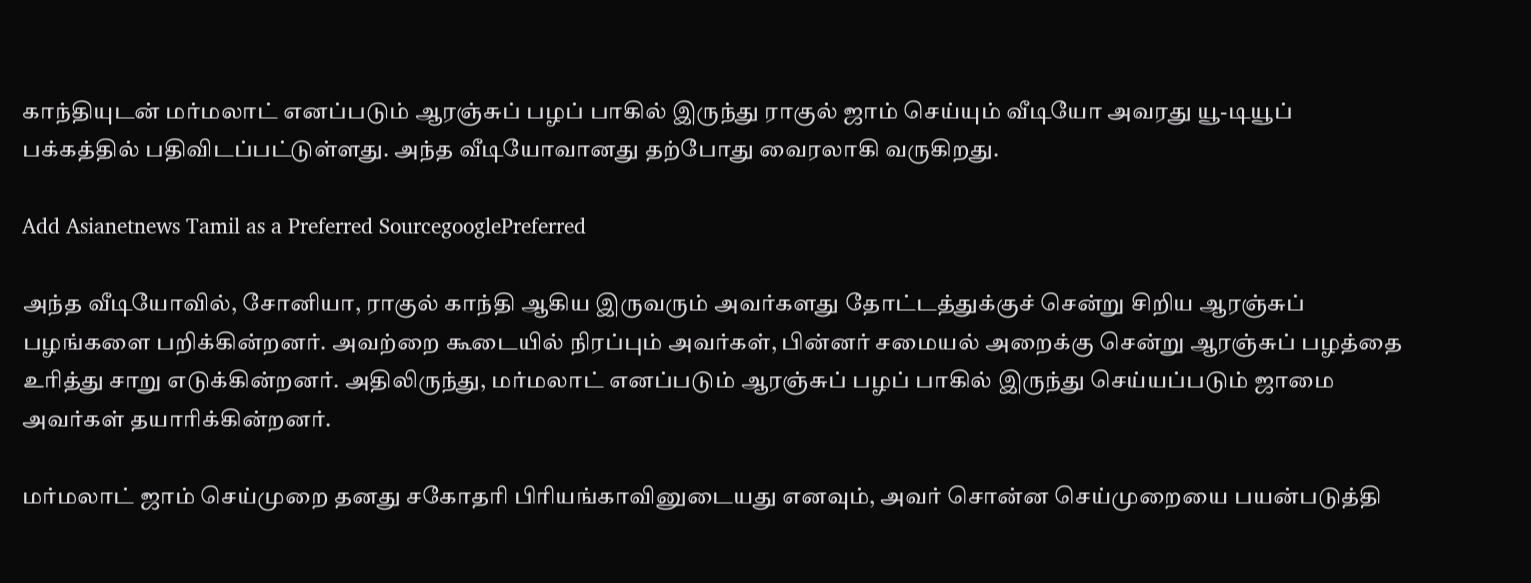காந்தியுடன் மர்மலாட் எனப்படும் ஆரஞ்சுப் பழப் பாகில் இருந்து ராகுல் ஜாம் செய்யும் வீடியோ அவரது யூ-டியூப் பக்கத்தில் பதிவிடப்பட்டுள்ளது. அந்த வீடியோவானது தற்போது வைரலாகி வருகிறது.

Add Asianetnews Tamil as a Preferred SourcegooglePreferred

அந்த வீடியோவில், சோனியா, ராகுல் காந்தி ஆகிய இருவரும் அவர்களது தோட்டத்துக்குச் சென்று சிறிய ஆரஞ்சுப் பழங்களை பறிக்கின்றனர். அவற்றை கூடையில் நிரப்பும் அவர்கள், பின்னர் சமையல் அறைக்கு சென்று ஆரஞ்சுப் பழத்தை உரித்து சாறு எடுக்கின்றனர். அதிலிருந்து, மர்மலாட் எனப்படும் ஆரஞ்சுப் பழப் பாகில் இருந்து செய்யப்படும் ஜாமை அவர்கள் தயாரிக்கின்றனர்.

மர்மலாட் ஜாம் செய்முறை தனது சகோதரி பிரியங்காவினுடையது எனவும், அவர் சொன்ன செய்முறையை பயன்படுத்தி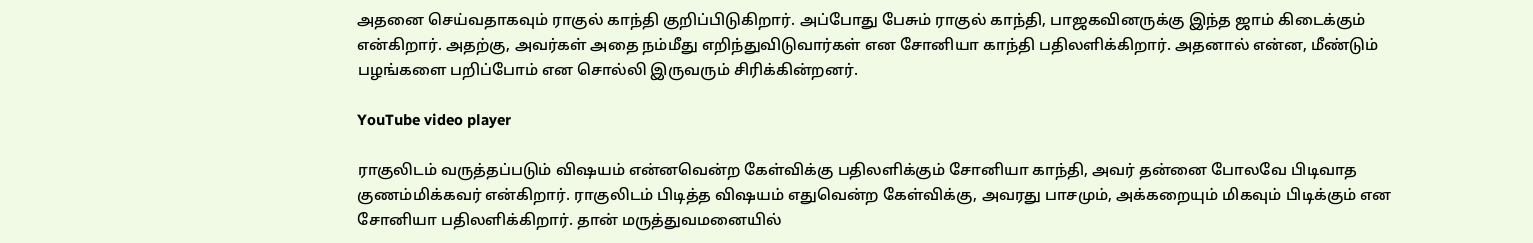அதனை செய்வதாகவும் ராகுல் காந்தி குறிப்பிடுகிறார். அப்போது பேசும் ராகுல் காந்தி, பாஜகவினருக்கு இந்த ஜாம் கிடைக்கும் என்கிறார். அதற்கு, அவர்கள் அதை நம்மீது எறிந்துவிடுவார்கள் என சோனியா காந்தி பதிலளிக்கிறார். அதனால் என்ன, மீண்டும் பழங்களை பறிப்போம் என சொல்லி இருவரும் சிரிக்கின்றனர்.

YouTube video player

ராகுலிடம் வருத்தப்படும் விஷயம் என்னவென்ற கேள்விக்கு பதிலளிக்கும் சோனியா காந்தி, அவர் தன்னை போலவே பிடிவாத குணம்மிக்கவர் என்கிறார். ராகுலிடம் பிடித்த விஷயம் எதுவென்ற கேள்விக்கு, அவரது பாசமும், அக்கறையும் மிகவும் பிடிக்கும் என சோனியா பதிலளிக்கிறார். தான் மருத்துவமனையில்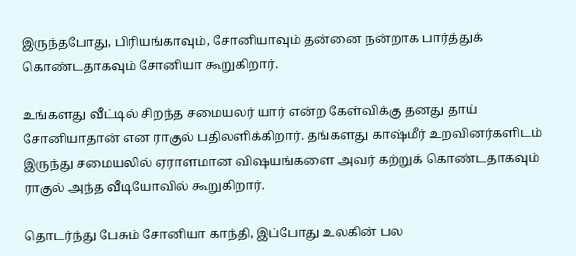இருந்தபோது, பிரியங்காவும், சோனியாவும் தன்னை நன்றாக பார்த்துக் கொண்டதாகவும் சோனியா கூறுகிறார்.

உங்களது வீட்டில் சிறந்த சமையலர் யார் என்ற கேள்விக்கு தனது தாய் சோனியாதான் என ராகுல் பதிலளிக்கிறார். தங்களது காஷ்மீர் உறவினர்களிடம் இருந்து சமையலில் ஏராளமான விஷயங்களை அவர் கற்றுக் கொண்டதாகவும் ராகுல் அந்த வீடியோவில் கூறுகிறார்.

தொடர்ந்து பேசும் சோனியா காந்தி, இப்போது உலகின் பல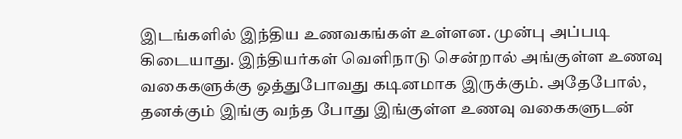இடங்களில் இந்திய உணவகங்கள் உள்ளன. முன்பு அப்படி கிடையாது. இந்தியர்கள் வெளிநாடு சென்றால் அங்குள்ள உணவு வகைகளுக்கு ஒத்துபோவது கடினமாக இருக்கும். அதேபோல், தனக்கும் இங்கு வந்த போது இங்குள்ள உணவு வகைகளுடன்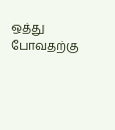ஒத்து போவதற்கு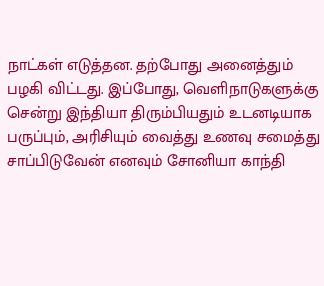நாட்கள் எடுத்தன. தற்போது அனைத்தும் பழகி விட்டது. இப்போது, வெளிநாடுகளுக்கு சென்று இந்தியா திரும்பியதும் உடனடியாக பருப்பும், அரிசியும் வைத்து உணவு சமைத்து சாப்பிடுவேன் எனவும் சோனியா காந்தி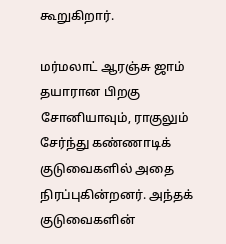கூறுகிறார்.

மர்மலாட் ஆரஞ்சு ஜாம் தயாரான பிறகு சோனியாவும், ராகுலும் சேர்ந்து கண்ணாடிக் குடுவைகளில் அதை நிரப்புகின்றனர். அந்தக் குடுவைகளின்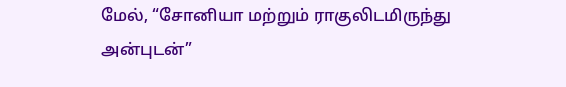மேல், “சோனியா மற்றும் ராகுலிடமிருந்து அன்புடன்”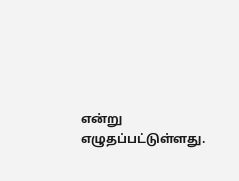என்று எழுதப்பட்டுள்ளது.